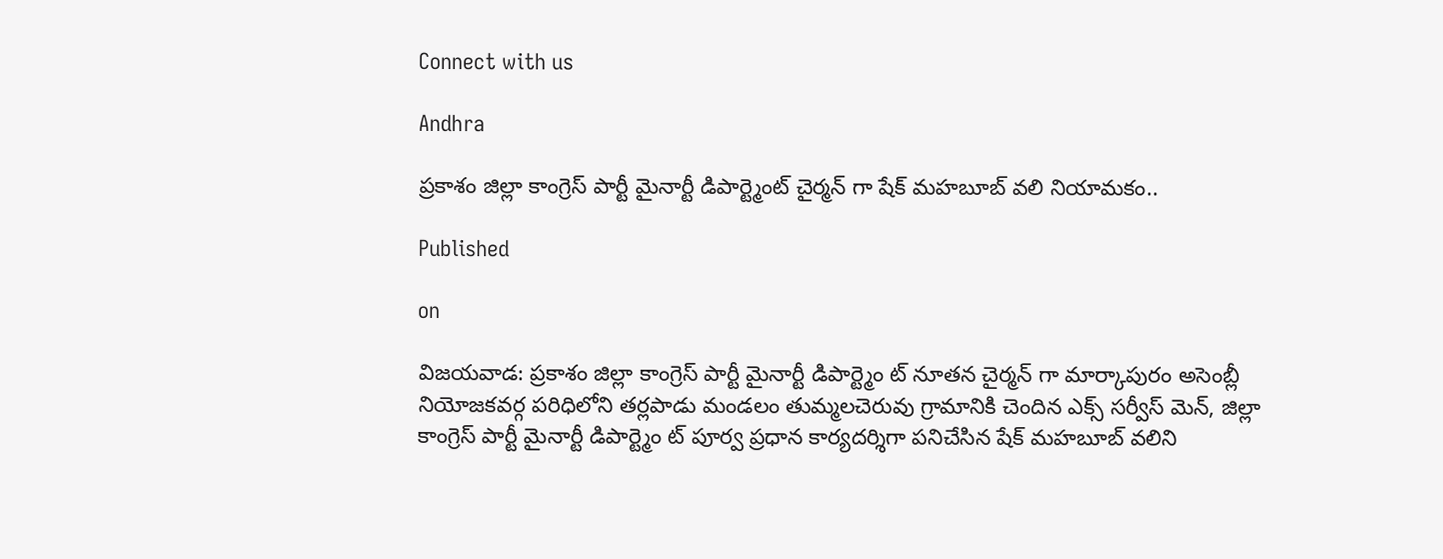Connect with us

Andhra

ప్రకాశం జిల్లా కాంగ్రెస్ పార్టీ మైనార్టీ డిపార్ట్మెంట్ చైర్మన్ గా షేక్ మహబూబ్ వలి నియామకం..

Published

on

విజయవాడ: ప్రకాశం జిల్లా కాంగ్రెస్ పార్టీ మైనార్టీ డిపార్ట్మెం ట్ నూతన చైర్మన్ గా మార్కాపురం అసెంబ్లీ నియోజకవర్గ పరిధిలోని తర్లపాడు మండలం తుమ్మలచెరువు గ్రామానికి చెందిన ఎక్స్ సర్వీస్ మెన్, జిల్లా కాంగ్రెస్ పార్టీ మైనార్టీ డిపార్ట్మెం ట్ పూర్వ ప్రధాన కార్యదర్శిగా పనిచేసిన షేక్ మహబూబ్ వలిని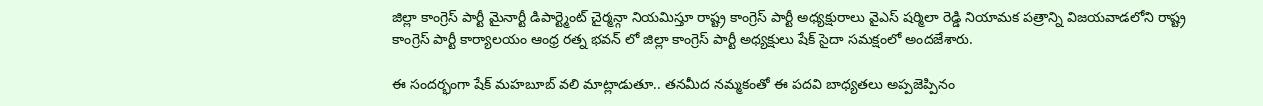జిల్లా కాంగ్రెస్ పార్టీ మైనార్టీ డిపార్ట్మెంట్ చైర్మన్గా నియమిస్తూ రాష్ట్ర కాంగ్రెస్ పార్టీ అధ్యక్షురాలు వైఎస్ షర్మిలా రెడ్డి నియామక పత్రాన్ని విజయవాడలోని రాష్ట్ర కాంగ్రెస్ పార్టీ కార్యాలయం ఆంధ్ర రత్న భవన్ లో జిల్లా కాంగ్రెస్ పార్టీ అధ్యక్షులు షేక్ సైదా సమక్షంలో అందజేశారు.

ఈ సందర్భంగా షేక్ మహబూబ్ వలి మాట్లాడుతూ.. తనమీద నమ్మకంతో ఈ పదవి బాధ్యతలు అప్పజెప్పినం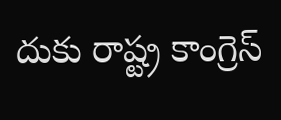దుకు రాష్ట్ర కాంగ్రెస్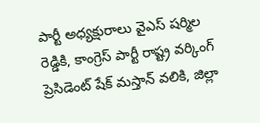పార్టీ అధ్యక్షురాలు వైఎస్ షర్మిల రెడ్డికి, కాంగ్రెస్ పార్టీ రాష్ట్ర వర్కింగ్ ప్రెసిడెంట్ షేక్ మస్తాన్ వలికి, జిల్లా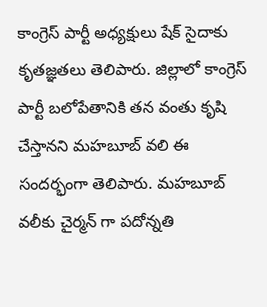కాంగ్రెస్ పార్టీ అధ్యక్షులు షేక్ సైదాకు కృతజ్ఞతలు తెలిపారు. జిల్లాలో కాంగ్రెస్ పార్టీ బలోపేతానికి తన వంతు కృషి చేస్తానని మహబూబ్ వలి ఈ సందర్భంగా తెలిపారు. మహబూబ్ వలీకు చైర్మన్ గా పదోన్నతి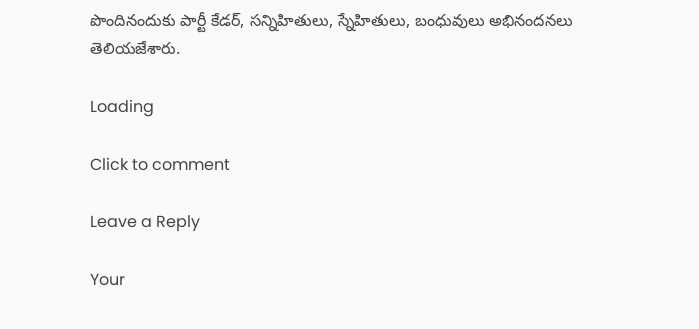పొందినందుకు పార్టీ కేడర్, సన్నిహితులు, స్నేహితులు, బంధువులు అభినందనలు తెలియజేశారు.

Loading

Click to comment

Leave a Reply

Your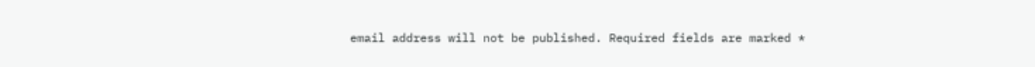email address will not be published. Required fields are marked *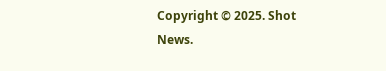Copyright © 2025. Shot News.